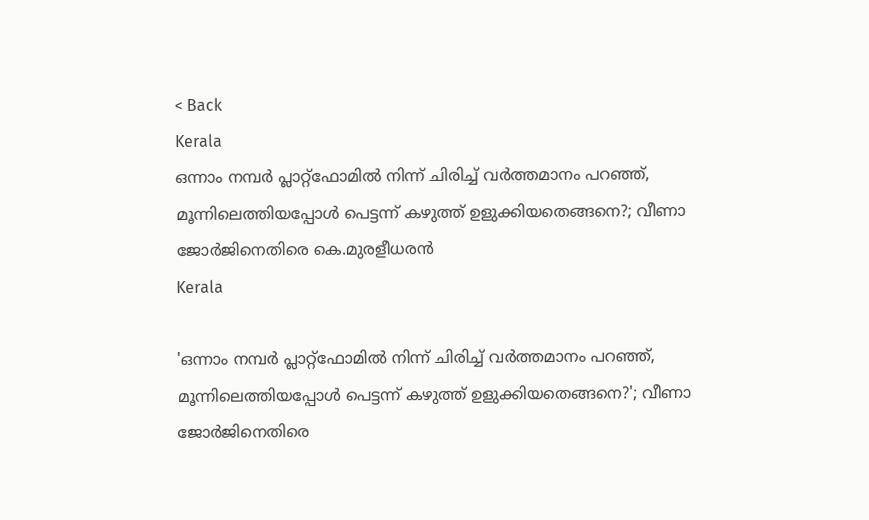< Back
Kerala
ഒന്നാം നമ്പർ പ്ലാറ്റ്‌ഫോമിൽ നിന്ന് ചിരിച്ച് വര്‍ത്തമാനം പറഞ്ഞ്, മൂന്നിലെത്തിയപ്പോള്‍ പെട്ടന്ന് കഴുത്ത് ഉളുക്കിയതെങ്ങനെ?; വീണാ ജോര്‍ജിനെതിരെ കെ.മുരളീധരന്‍
Kerala

'ഒന്നാം നമ്പർ പ്ലാറ്റ്‌ഫോമിൽ നിന്ന് ചിരിച്ച് വര്‍ത്തമാനം പറഞ്ഞ്, മൂന്നിലെത്തിയപ്പോള്‍ പെട്ടന്ന് കഴുത്ത് ഉളുക്കിയതെങ്ങനെ?'; വീണാ ജോര്‍ജിനെതിരെ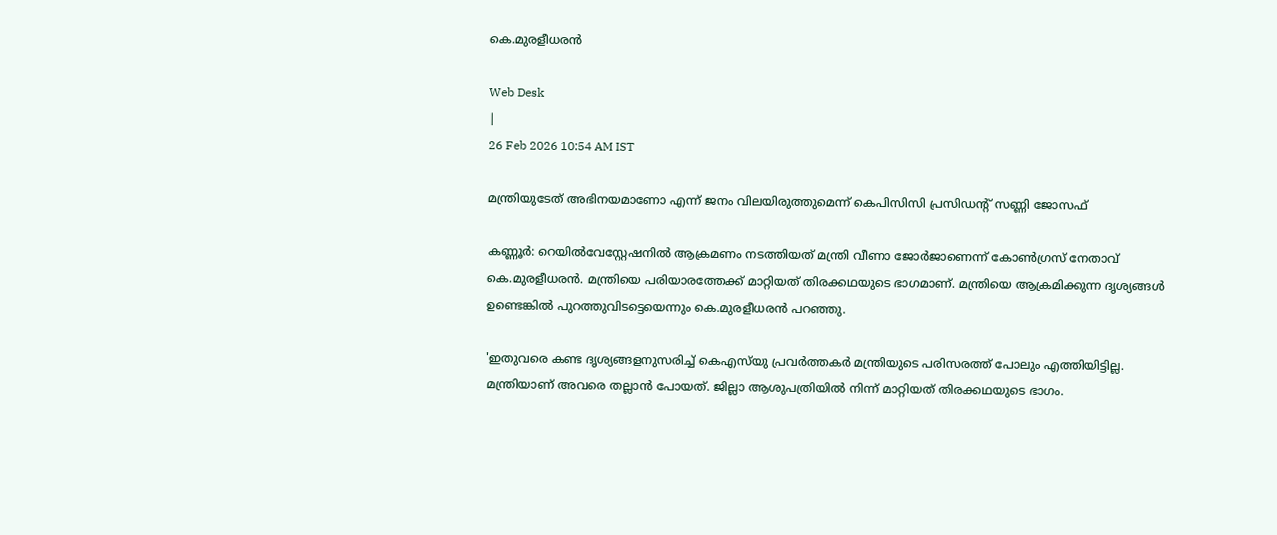കെ.മുരളീധരന്‍

Web Desk
|
26 Feb 2026 10:54 AM IST

മന്ത്രിയുടേത് അഭിനയമാണോ എന്ന് ജനം വിലയിരുത്തുമെന്ന് കെപിസിസി പ്രസിഡന്‍റ് സണ്ണി ജോസഫ്

കണ്ണൂർ: റെയിൽവേസ്റ്റേഷനിൽ ആക്രമണം നടത്തിയത് മന്ത്രി വീണാ ജോർജാണെന്ന് കോൺഗ്രസ് നേതാവ് കെ.മുരളീധരൻ. മന്ത്രിയെ പരിയാരത്തേക്ക് മാറ്റിയത് തിരക്കഥയുടെ ഭാഗമാണ്. മന്ത്രിയെ ആക്രമിക്കുന്ന ദൃശ്യങ്ങൾ ഉണ്ടെങ്കിൽ പുറത്തുവിടട്ടെയെന്നും കെ.മുരളീധരൻ പറഞ്ഞു.

'ഇതുവരെ കണ്ട ദൃശ്യങ്ങളനുസരിച്ച് കെഎസ്‍യു പ്രവർത്തകർ മന്ത്രിയുടെ പരിസരത്ത് പോലും എത്തിയിട്ടില്ല. മന്ത്രിയാണ് അവരെ തല്ലാൻ പോയത്. ജില്ലാ ആശുപത്രിയിൽ നിന്ന് മാറ്റിയത് തിരക്കഥയുടെ ഭാഗം.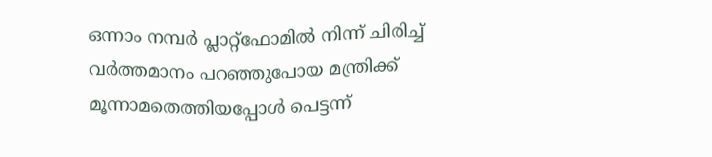ഒന്നാം നമ്പർ പ്ലാറ്റ്‌ഫോമിൽ നിന്ന് ചിരിച്ച് വര്‍ത്തമാനം പറഞ്ഞുപോയ മന്ത്രിക്ക് മൂന്നാമതെത്തിയപ്പോൾ പെട്ടന്ന്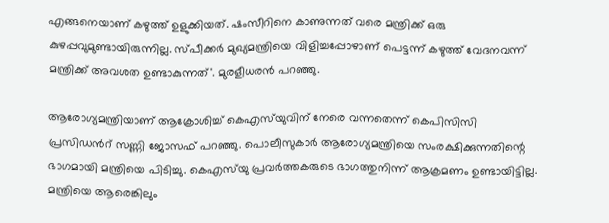എങ്ങനെയാണ് കഴുത്ത് ഉളുക്കിയത്. ഷംസീറിനെ കാണുന്നത് വരെ മന്ത്രിക്ക് ഒരു കുഴപ്പവുമുണ്ടായിരുന്നില്ല. സ്പീക്കർ മുഖ്യമന്ത്രിയെ വിളിച്ചപ്പോഴാണ് പെട്ടന്ന് കഴുത്ത് വേദനവന്ന് മന്ത്രിക്ക് അവശത ഉണ്ടാകുന്നത്'. മുരളീധരന്‍ പറഞ്ഞു.

ആരോഗ്യമന്ത്രിയാണ് ആക്രോശിച്ച് കെഎസ്‌യുവിന് നേരെ വന്നതെന്ന് കെപിസിസി പ്രസിഡന്‍റ് സണ്ണി ജോസഫ് പറഞ്ഞു. പൊലീസുകാർ ആരോഗ്യമന്ത്രിയെ സംരക്ഷിക്കുന്നതിന്റെ ഭാഗമായി മന്ത്രിയെ പിടിച്ചു. കെഎസ്‌യു പ്രവർത്തകരുടെ ഭാഗത്തുനിന്ന് ആക്രമണം ഉണ്ടായിട്ടില്ല. മന്ത്രിയെ ആരെങ്കിലും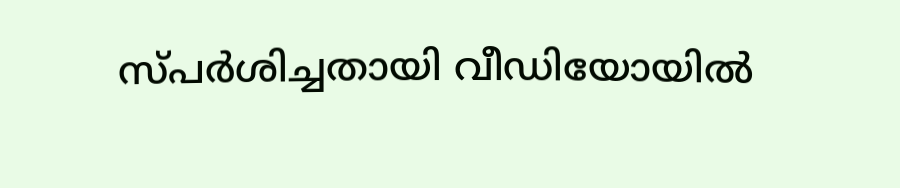സ്പർശിച്ചതായി വീഡിയോയിൽ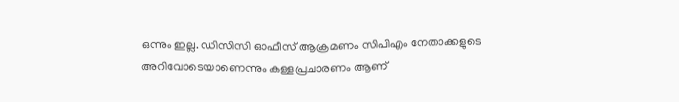ഒന്നും ഇല്ല. ഡിസിസി ഓഫീസ് ആക്രമണം സിപിഎം നേതാക്കളുടെ അറിവോടെയാണെന്നും കള്ളപ്രചാരണം ആണ്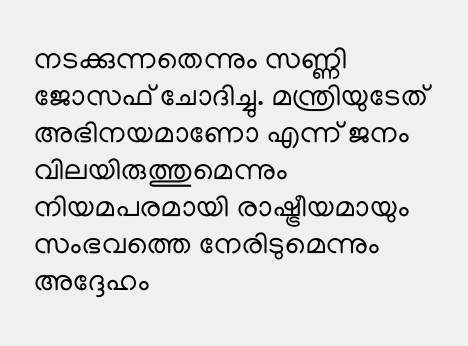നടക്കുന്നതെന്നും സണ്ണി ജോസഫ് ചോദിച്ചു. മന്ത്രിയുടേത് അഭിനയമാണോ എന്ന് ജനം വിലയിരുത്തുമെന്നും നിയമപരമായി രാഷ്ട്രീയമായും സംഭവത്തെ നേരിടുമെന്നും അദ്ദേഹം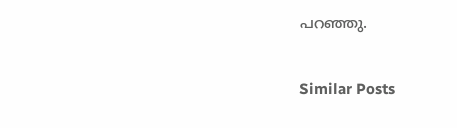പറഞ്ഞു.


Similar Posts